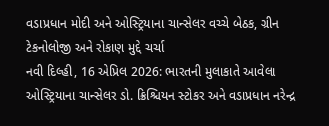વડાપ્રધાન મોદી અને ઓસ્ટ્રિયાના ચાન્સેલર વચ્ચે બેઠક, ગ્રીન ટેકનોલોજી અને રોકાણ મુદ્દે ચર્ચા
નવી દિલ્હી, 16 એપ્રિલ 2026: ભારતની મુલાકાતે આવેલા ઓસ્ટ્રિયાના ચાન્સેલર ડો. ક્રિશ્ચિયન સ્ટોકર અને વડાપ્રધાન નરેન્દ્ર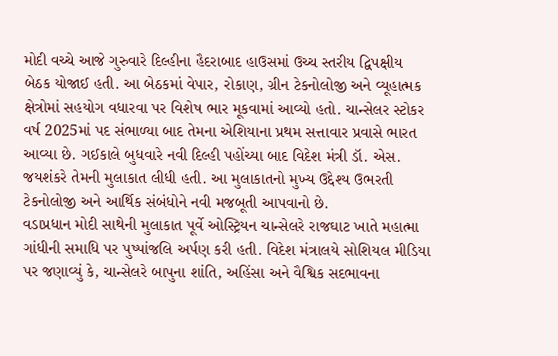મોદી વચ્ચે આજે ગુરુવારે દિલ્હીના હૈદરાબાદ હાઉસમાં ઉચ્ચ સ્તરીય દ્વિપક્ષીય બેઠક યોજાઈ હતી. આ બેઠકમાં વેપાર, રોકાણ, ગ્રીન ટેકનોલોજી અને વ્યૂહાત્મક ક્ષેત્રોમાં સહયોગ વધારવા પર વિશેષ ભાર મૂકવામાં આવ્યો હતો. ચાન્સેલર સ્ટોકર વર્ષ 2025માં પદ સંભાળ્યા બાદ તેમના એશિયાના પ્રથમ સત્તાવાર પ્રવાસે ભારત આવ્યા છે. ગઈકાલે બુધવારે નવી દિલ્હી પહોંચ્યા બાદ વિદેશ મંત્રી ડૉ. એસ. જયશંકરે તેમની મુલાકાત લીધી હતી. આ મુલાકાતનો મુખ્ય ઉદ્દેશ્ય ઉભરતી ટેકનોલોજી અને આર્થિક સંબંધોને નવી મજબૂતી આપવાનો છે.
વડાપ્રધાન મોદી સાથેની મુલાકાત પૂર્વે ઓસ્ટ્રિયન ચાન્સેલરે રાજઘાટ ખાતે મહાત્મા ગાંધીની સમાધિ પર પુષ્પાંજલિ અર્પણ કરી હતી. વિદેશ મંત્રાલયે સોશિયલ મીડિયા પર જણાવ્યું કે, ચાન્સેલરે બાપુના શાંતિ, અહિંસા અને વૈશ્વિક સદભાવના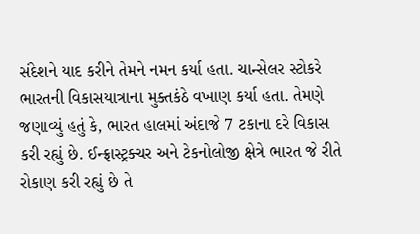સંદેશને યાદ કરીને તેમને નમન કર્યા હતા. ચાન્સેલર સ્ટોકરે ભારતની વિકાસયાત્રાના મુક્તકંઠે વખાણ કર્યા હતા. તેમણે જણાવ્યું હતું કે, ભારત હાલમાં અંદાજે 7 ટકાના દરે વિકાસ કરી રહ્યું છે. ઈન્ફ્રાસ્ટ્રક્ચર અને ટેકનોલોજી ક્ષેત્રે ભારત જે રીતે રોકાણ કરી રહ્યું છે તે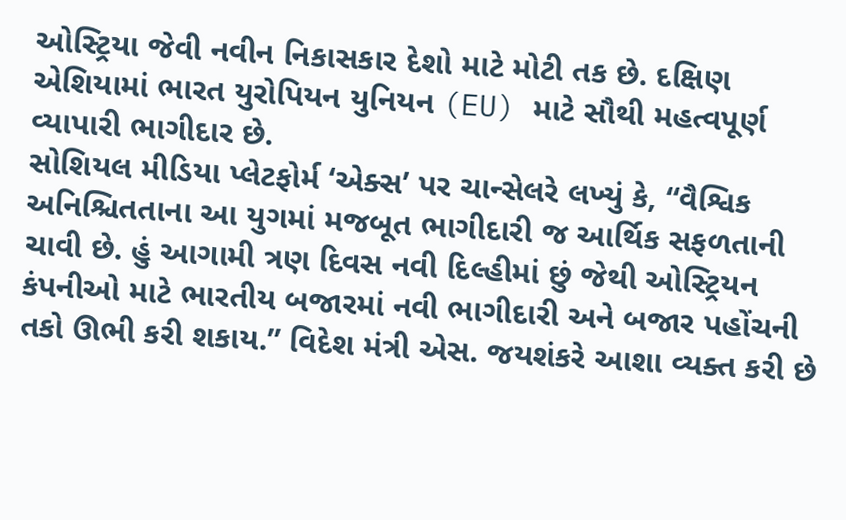ઓસ્ટ્રિયા જેવી નવીન નિકાસકાર દેશો માટે મોટી તક છે. દક્ષિણ એશિયામાં ભારત યુરોપિયન યુનિયન (EU) માટે સૌથી મહત્વપૂર્ણ વ્યાપારી ભાગીદાર છે.
સોશિયલ મીડિયા પ્લેટફોર્મ ‘એક્સ’ પર ચાન્સેલરે લખ્યું કે, “વૈશ્વિક અનિશ્ચિતતાના આ યુગમાં મજબૂત ભાગીદારી જ આર્થિક સફળતાની ચાવી છે. હું આગામી ત્રણ દિવસ નવી દિલ્હીમાં છું જેથી ઓસ્ટ્રિયન કંપનીઓ માટે ભારતીય બજારમાં નવી ભાગીદારી અને બજાર પહોંચની તકો ઊભી કરી શકાય.” વિદેશ મંત્રી એસ. જયશંકરે આશા વ્યક્ત કરી છે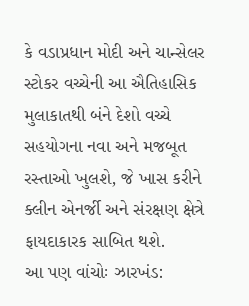કે વડાપ્રધાન મોદી અને ચાન્સેલર સ્ટોકર વચ્ચેની આ ઐતિહાસિક મુલાકાતથી બંને દેશો વચ્ચે સહયોગના નવા અને મજબૂત રસ્તાઓ ખુલશે, જે ખાસ કરીને ક્લીન એનર્જી અને સંરક્ષણ ક્ષેત્રે ફાયદાકારક સાબિત થશે.
આ પણ વાંચોઃ ઝારખંડ: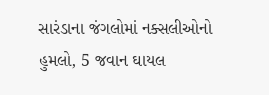સારંડાના જંગલોમાં નક્સલીઓનો હુમલો, 5 જવાન ઘાયલ